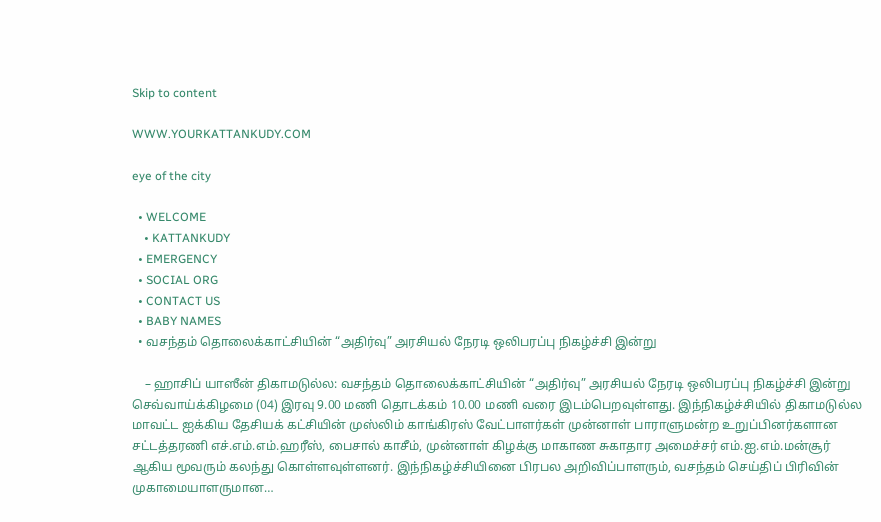Skip to content

WWW.YOURKATTANKUDY.COM

eye of the city

  • WELCOME
    • KATTANKUDY
  • EMERGENCY
  • SOCIAL ORG
  • CONTACT US
  • BABY NAMES
  • வசந்தம் தொலைக்காட்சியின் “அதிர்வு” அரசியல் நேரடி ஒலிபரப்பு நிகழ்ச்சி இன்று

    – ஹாசிப் யாஸீன் திகாமடுல்ல: வசந்தம் தொலைக்காட்சியின் “அதிர்வு” அரசியல் நேரடி ஒலிபரப்பு நிகழ்ச்சி இன்று செவ்வாய்க்கிழமை (04) இரவு 9.00 மணி தொடக்கம் 10.00 மணி வரை இடம்பெறவுள்ளது. இந்நிகழ்ச்சியில் திகாமடுல்ல மாவட்ட ஐக்கிய தேசியக் கட்சியின் முஸ்லிம் காங்கிரஸ் வேட்பாளர்கள் முன்னாள் பாராளுமன்ற உறுப்பினர்களான சட்டத்தரணி எச்.எம்.எம்.ஹரீஸ், பைசால் காசீம், முன்னாள் கிழக்கு மாகாண சுகாதார அமைச்சர் எம்.ஐ.எம்.மன்சூர் ஆகிய மூவரும் கலந்து கொள்ளவுள்ளனர். இந்நிகழ்ச்சியினை பிரபல அறிவிப்பாளரும், வசந்தம் செய்திப் பிரிவின் முகாமையாளருமான…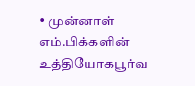• முன்னாள் எம்.பிக்களின் உத்தியோகபூர்வ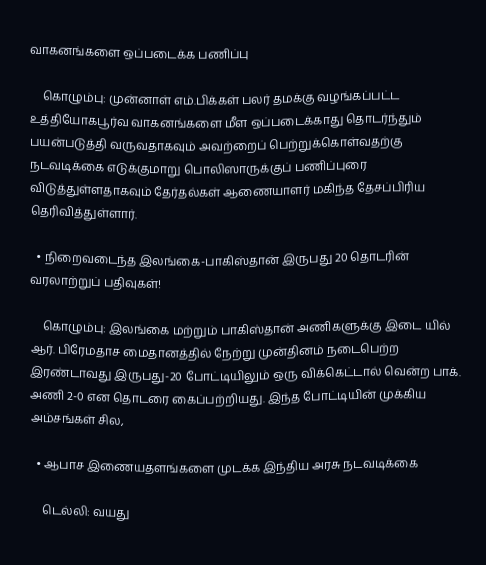வாகனங்களை ஒப்படைக்க பணிப்பு

    கொழும்பு: முன்னாள் எம்.பிக்கள் பலர் தமக்கு வழங்கப்பட்ட உத்தியோகபூர்வ வாகனங்களை மீள ஒப்படைக்காது தொடர்ந்தும் பயன்படுத்தி வருவதாகவும் அவற்றைப் பெற்றுக்கொள்வதற்கு நடவடிக்கை எடுக்குமாறு பொலிஸாருக்குப் பணிப்புரை விடுத்துள்ளதாகவும் தேர்தல்கள் ஆணையாளர் மகிந்த தேசப்பிரிய தெரிவித்துள்ளார்.

  • நிறைவடைந்த இலங்கை-பாகிஸ்தான் இருபது 20 தொடரின் வரலாற்றுப் பதிவுகள்!

    கொழும்பு: இலங்கை மற்றும் பாகிஸ்தான் அணிகளுக்கு இடை யில் ஆர். பிரேமதாச மைதானத்தில் நேற்று முன்தினம் நடைபெற்ற இரண்டாவது இருபது-20 போட்டியிலும் ஒரு விக்கெட்டால் வென்ற பாக். அணி 2-0 என தொடரை கைப்பற்றியது. இந்த போட்டியின் முக்கிய அம்சங்கள் சில,

  • ஆபாச இணையதளங்களை முடக்க இந்திய அரசு நடவடிக்கை

    டெல்லி: வயது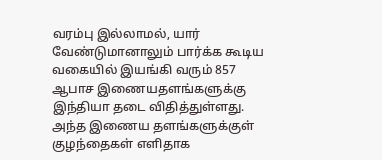வரம்பு இல்லாமல், யார் வேண்டுமானாலும் பார்க்க கூடிய வகையில் இயங்கி வரும் 857 ஆபாச இணையதளங்களுக்கு இந்தியா தடை விதித்துள்ளது. அந்த இணைய தளங்களுக்குள் குழந்தைகள் எளிதாக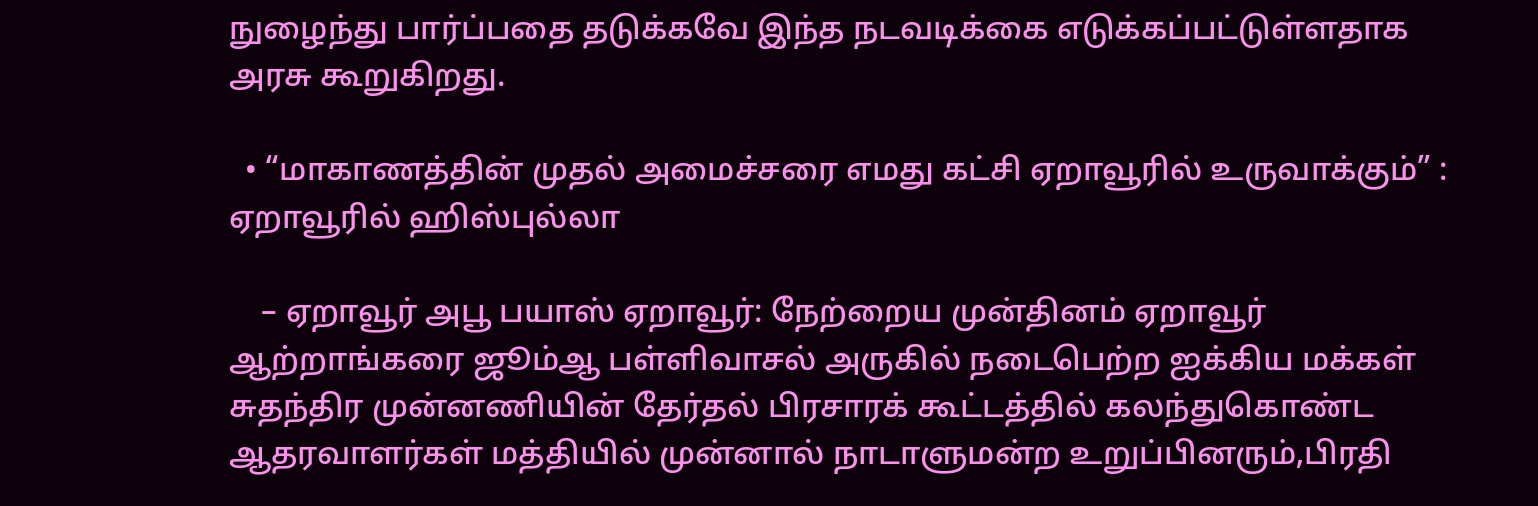நுழைந்து பார்ப்பதை தடுக்கவே இந்த நடவடிக்கை எடுக்கப்பட்டுள்ளதாக அரசு கூறுகிறது.

  • “மாகாணத்தின் முதல் அமைச்சரை எமது கட்சி ஏறாவூரில் உருவாக்கும்” : ஏறாவூரில் ஹிஸ்புல்லா

    – ஏறாவூர் அபூ பயாஸ் ஏறாவூர்: நேற்றைய முன்தினம் ஏறாவூர் ஆற்றாங்கரை ஜூம்ஆ பள்ளிவாசல் அருகில் நடைபெற்ற ஐக்கிய மக்கள் சுதந்திர முன்னணியின் தேர்தல் பிரசாரக் கூட்டத்தில் கலந்துகொண்ட ஆதரவாளர்கள் மத்தியில் முன்னால் நாடாளுமன்ற உறுப்பினரும்,பிரதி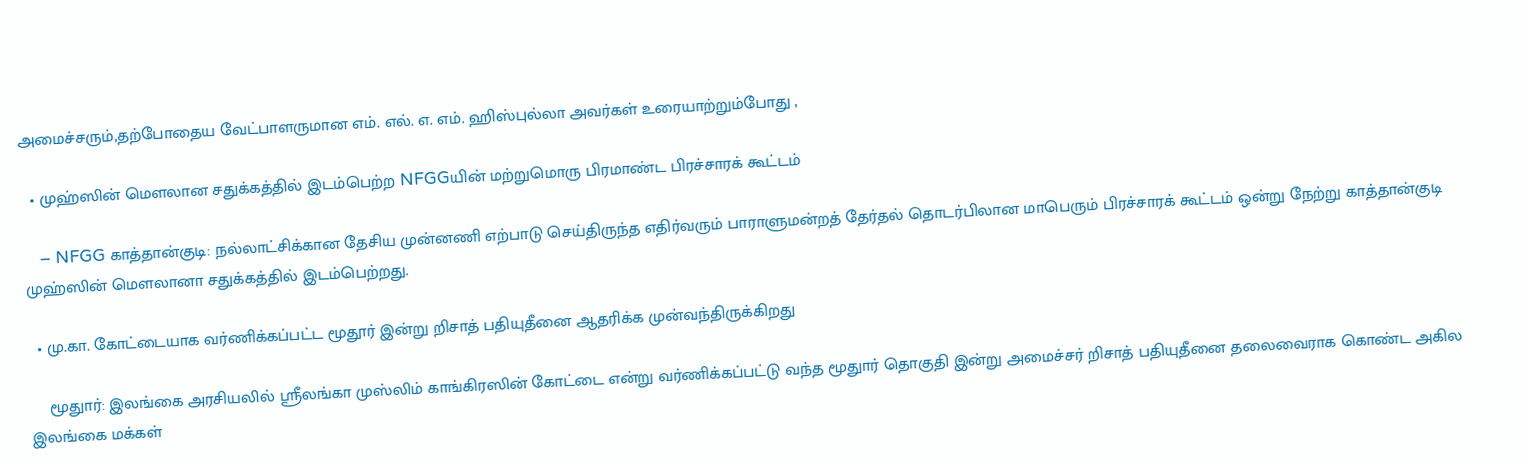அமைச்சரும்,தற்போதைய வேட்பாளருமான எம். எல். எ. எம். ஹிஸ்புல்லா அவர்கள் உரையாற்றும்போது ,

  • முஹ்ஸின் மௌலான சதுக்கத்தில் இடம்பெற்ற NFGGயின் மற்றுமொரு பிரமாண்ட பிரச்சாரக் கூட்டம்

    – NFGG காத்தான்குடி: நல்லாட்சிக்கான தேசிய முன்னணி எற்பாடு செய்திருந்த எதிர்வரும் பாராளுமன்றத் தேர்தல் தொடர்பிலான மாபெரும் பிரச்சாரக் கூட்டம் ஒன்று நேற்று காத்தான்குடி முஹ்ஸின் மெளலானா சதுக்கத்தில் இடம்பெற்றது.

  • மு.கா. கோட்டையாக வர்ணிக்கப்பட்ட மூதூர் இன்று றிசாத் பதியுதீனை ஆதரிக்க முன்வந்திருக்கிறது

    மூதுார்: இலங்கை அரசியலில் ஸ்ரீலங்கா முஸ்லிம் காங்கிரஸின் கோட்டை என்று வர்ணிக்கப்பட்டு வந்த மூதுார் தொகுதி இன்று அமைச்சர் றிசாத் பதியுதீனை தலைவைராக கொண்ட அகில இலங்கை மக்கள்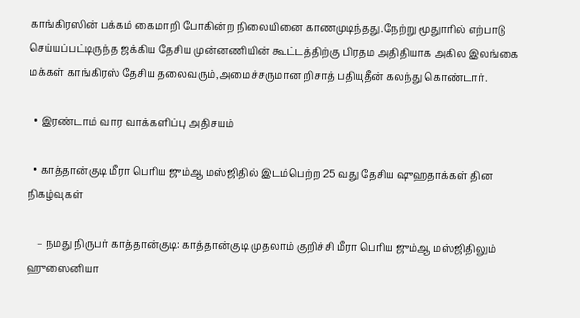காங்கிரஸின் பக்கம் கைமாறி போகின்ற நிலையினை காணமுடிந்தது.நேற்று மூதுாரில் எற்பாடு செய்யப்பட்டிருந்த ஜக்கிய தேசிய முன்னணியின் கூட்டத்திற்கு பிரதம அதிதியாக அகில இலங்கை மக்கள் காங்கிரஸ் தேசிய தலைவரும்,அமைச்சருமான றிசாத் பதியுதீன் கலந்து கொண்டார்.

  • இரண்டாம் வார வாக்களிப்பு அதிசயம்

  • காத்தான்குடி மீரா பெரிய ஜும்ஆ மஸ்ஜிதில் இடம்பெற்ற 25 வது தேசிய ஷுஹதாக்கள் தின நிகழ்வுகள்

    – நமது நிருபர் காத்தான்குடி: காத்தான்குடி முதலாம் குறிச்சி மீரா பெரிய ஜும்ஆ மஸ்ஜிதிலும் ஹுஸைனியா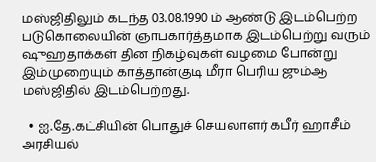மஸ்ஜிதிலும் கடந்த 03.08.1990 ம் ஆண்டு இடம்பெற்ற படுகொலையின் ஞாபகார்த்தமாக இடம்பெற்று வரும் ஷுஹதாக்கள் தின நிகழ்வுகள் வழமை போன்று இம்முறையும் காத்தான்குடி மீரா பெரிய ஜும்ஆ மஸ்ஜிதில் இடம்பெற்றது.

  • ஐ.தே.கட்சியின் பொதுச் செயலாளர் கபீர் ஹாசீம் அரசியல்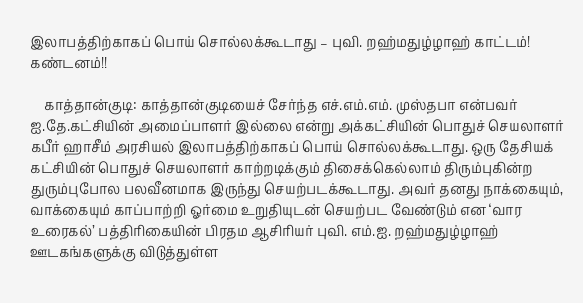இலாபத்திற்காகப் பொய் சொல்லக்கூடாது – புவி. றஹ்மதுழ்ழாஹ் காட்டம்! கண்டனம்!!

    காத்தான்குடி: காத்தான்குடியைச் சேர்ந்த எச்.எம்.எம். முஸ்தபா என்பவர் ஐ.தே.கட்சியின் அமைப்பாளர் இல்லை என்று அக்கட்சியின் பொதுச் செயலாளர் கபீர் ஹாசீம் அரசியல் இலாபத்திற்காகப் பொய் சொல்லக்கூடாது. ஒரு தேசியக் கட்சியின் பொதுச் செயலாளர் காற்றடிக்கும் திசைக்கெல்லாம் திரும்புகின்ற துரும்புபோல பலவீனமாக இருந்து செயற்படக்கூடாது. அவர் தனது நாக்கையும், வாக்கையும் காப்பாற்றி ஓர்மை உறுதியுடன் செயற்பட வேண்டும் என ‘வார உரைகல்’ பத்திரிகையின் பிரதம ஆசிரியர் புவி. எம்.ஐ. றஹ்மதுழ்ழாஹ் ஊடகங்களுக்கு விடுத்துள்ள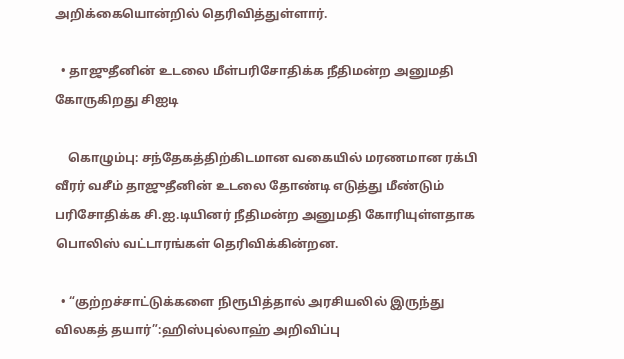அறிக்கையொன்றில் தெரிவித்துள்ளார்.

  • தாஜுதீனின் உடலை மீள்பரிசோதிக்க நீதிமன்ற அனுமதி கோருகிறது சிஐடி

    கொழும்பு: சந்தேகத்திற்கிடமான வகையில் மரணமான ரக்பி வீரர் வசீம் தாஜுதீனின் உடலை தோண்டி எடுத்து மீண்டும் பரிசோதிக்க சி.ஐ.டியினர் நீதிமன்ற அனுமதி கோரியுள்ளதாக பொலிஸ் வட்டாரங்கள் தெரிவிக்கின்றன.

  • “குற்றச்சாட்டுக்களை நிரூபித்தால் அரசியலில் இருந்து விலகத் தயார்”:ஹிஸ்புல்லாஹ் அறிவிப்பு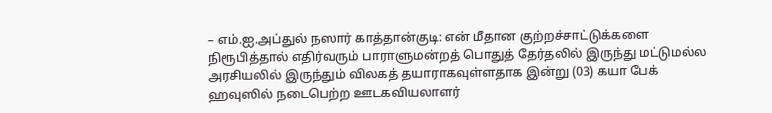– எம்.ஐ.அப்துல் நஸார் காத்தான்குடி: என் மீதான குற்றச்சாட்டுக்களை நிரூபித்தால் எதிர்வரும் பாராளுமன்றத் பொதுத் தேர்தலில் இருந்து மட்டுமல்ல அரசியலில் இருந்தும் விலகத் தயாராகவுள்ளதாக இன்று (03) கயா பேக் ஹவுஸில் நடைபெற்ற ஊடகவியலாளர்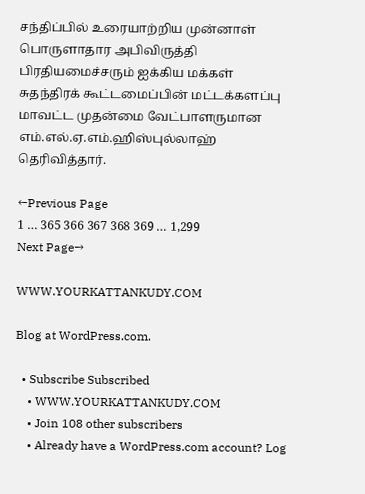சந்திப்பில் உரையாற்றிய முன்னாள் பொருளாதார அபிவிருத்தி பிரதியமைச்சரும் ஐக்கிய மக்கள் சுதந்திரக் கூட்டமைப்பின் மட்டக்களப்பு மாவட்ட முதன்மை வேட்பாளருமான எம்.எல்.ஏ.எம்.ஹிஸ்புல்லாஹ் தெரிவித்தார்.

←Previous Page
1 … 365 366 367 368 369 … 1,299
Next Page→

WWW.YOURKATTANKUDY.COM

Blog at WordPress.com.

  • Subscribe Subscribed
    • WWW.YOURKATTANKUDY.COM
    • Join 108 other subscribers
    • Already have a WordPress.com account? Log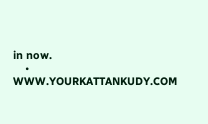in now.
    • WWW.YOURKATTANKUDY.COM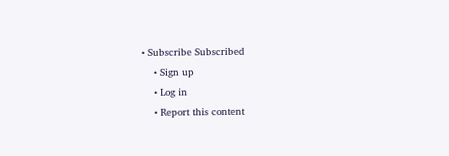• Subscribe Subscribed
    • Sign up
    • Log in
    • Report this content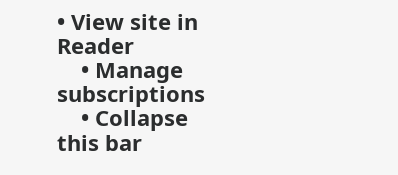• View site in Reader
    • Manage subscriptions
    • Collapse this bar